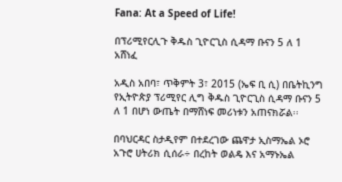Fana: At a Speed of Life!

በፕሪሚየርሊጉ ቅዱስ ጊዮርጊስ ሲዳማ ቡናን 5 ለ 1 አሸነፈ

አዲስ አበባ፣ ጥቅምት 3፣ 2015 (ኤፍ ቢ ሲ) በቤትኪንግ የኢትዮጵያ ፕሪሚየር ሊግ ቅዱስ ጊዮርጊስ ሲዳማ ቡናን 5 ለ 1 በሆነ ውጤት በማሸነፍ መሪነቱን አጠናክሯል፡፡

በባህርዳር ስታዲየም በተደረገው ጨዋታ ኢስማኤል ኦሮ አጉሮ ሀትሪክ ሲሰራ÷ በረከት ወልዴ እና አማኑኤል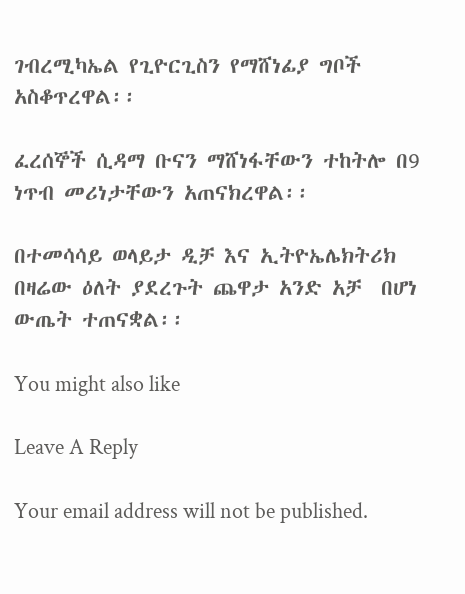ገብረሚካኤል የጊዮርጊስን የማሸነፊያ ግቦች አስቆጥረዋል፡፡

ፈረሰኞች ሲዳማ ቡናን ማሸነፋቸውን ተከትሎ በ9 ነጥብ መሪነታቸውን አጠናክረዋል፡፡

በተመሳሳይ ወላይታ ዲቻ እና ኢትዮኤሌክትሪክ  በዛሬው ዕለት ያደረጉት ጨዋታ አንድ አቻ  በሆነ ውጤት ተጠናቋል፡፡

You might also like

Leave A Reply

Your email address will not be published.